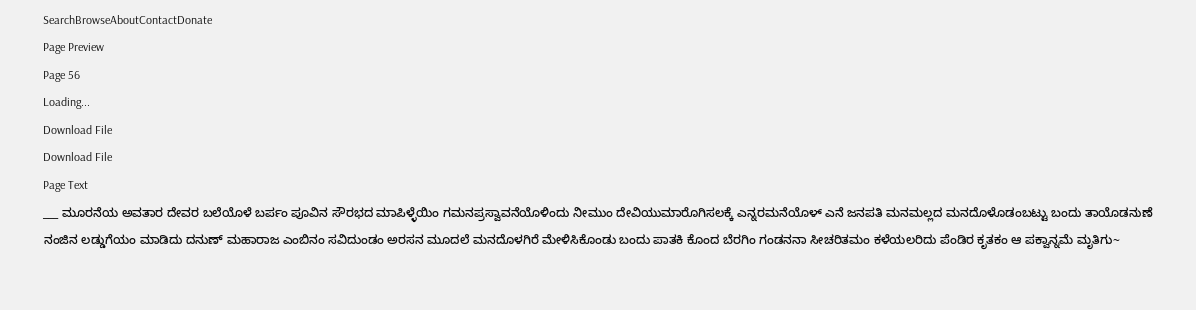SearchBrowseAboutContactDonate
Page Preview
Page 56
Loading...
Download File
Download File
Page Text
___ ಮೂರನೆಯ ಅವತಾರ ದೇವರ ಬಲೆಯೊಳೆ ಬರ್ಪಂ ಪೂವಿನ ಸೌರಭದ ಮಾಪಿಳ್ಳೆಯಿಂ ಗಮನಪ್ರಸ್ವಾವನೆಯೊಳಿಂದು ನೀಮುಂ ದೇವಿಯುಮಾರೊಗಿಸಲಕ್ಕೆ ಎನ್ನರಮನೆಯೊಳ್ ಎನೆ ಜನಪತಿ ಮನಮಲ್ಲದ ಮನದೊಳೊಡಂಬಟ್ಟು ಬಂದು ತಾಯೊಡನುಣೆ ನಂಜಿನ ಲಡ್ಡುಗೆಯಂ ಮಾಡಿದು ದನುಣ್ ಮಹಾರಾಜ ಎಂಬಿನಂ ಸವಿದುಂಡಂ ಅರಸನ ಮೂದಲೆ ಮನದೊಳಗಿರೆ ಮೇಳಿಸಿಕೊಂಡು ಬಂದು ಪಾತಕಿ ಕೊಂದ ಬೆರಗಿಂ ಗಂಡನನಾ ಸೀಚರಿತಮಂ ಕಳೆಯಲರಿದು ಪೆಂಡಿರ ಕೃತಕಂ ಆ ಪಕ್ವಾನ್ನಮೆ ಮೃತಿಗು~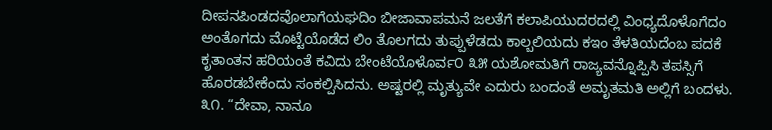ದೀಪನಪಿಂಡದವೊಲಾಗೆಯಘದಿಂ ಬೀಜಾವಾಪಮನೆ ಜಲತೆಗೆ ಕಲಾಪಿಯುದರದಲ್ಲಿ ವಿಂಧ್ಯದೊಳೊಗೆದಂ ಅಂತೊಗದು ಮೊಟ್ಟೆಯೊಡೆದ ಲಿಂ ತೊಲಗದು ತುಪ್ಪುಳೆಡದು ಕಾಲ್ಬಲಿಯದು ಕಇಂ ತೆಳತಿಯದೆಂಬ ಪದಕೆ ಕೃತಾಂತನ ಹರಿಯಂತೆ ಕವಿದು ಬೇಂಟೆಯೊಳೊರ್ವ೦ ೩೫ ಯಶೋಮತಿಗೆ ರಾಜ್ಯವನ್ನೊಪ್ಪಿಸಿ ತಪಸ್ಸಿಗೆ ಹೊರಡಬೇಕೆಂದು ಸಂಕಲ್ಪಿಸಿದನು. ಅಷ್ಟರಲ್ಲಿ ಮೃತ್ಯುವೇ ಎದುರು ಬಂದಂತೆ ಅಮೃತಮತಿ ಅಲ್ಲಿಗೆ ಬಂದಳು. ೩೧. “ದೇವಾ, ನಾನೂ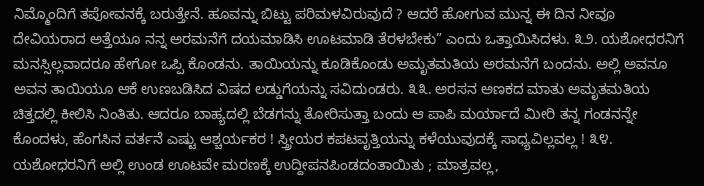ನಿಮ್ಮೊಂದಿಗೆ ತಪೋವನಕ್ಕೆ ಬರುತ್ತೇನೆ. ಹೂವನ್ನು ಬಿಟ್ಟು ಪರಿಮಳವಿರುವುದೆ ? ಆದರೆ ಹೋಗುವ ಮುನ್ನ ಈ ದಿನ ನೀವೂ ದೇವಿಯರಾದ ಅತ್ತೆಯೂ ನನ್ನ ಅರಮನೆಗೆ ದಯಮಾಡಿಸಿ ಊಟಮಾಡಿ ತೆರಳಬೇಕು” ಎಂದು ಒತ್ತಾಯಿಸಿದಳು. ೩೨. ಯಶೋಧರನಿಗೆ ಮನಸ್ಸಿಲ್ಲವಾದರೂ ಹೇಗೋ ಒಪ್ಪಿ ಕೊಂಡನು. ತಾಯಿಯನ್ನು ಕೂಡಿಕೊಂಡು ಅಮೃತಮತಿಯ ಅರಮನೆಗೆ ಬಂದನು. ಅಲ್ಲಿ ಅವನೂ ಅವನ ತಾಯಿಯೂ ಆಕೆ ಉಣಬಡಿಸಿದ ವಿಷದ ಲಡ್ಡುಗೆಯನ್ನು ಸವಿದುಂಡರು. ೩೩. ಅರಸನ ಅಣಕದ ಮಾತು ಅಮೃತಮತಿಯ ಚಿತ್ತದಲ್ಲಿ ಕೀಲಿಸಿ ನಿಂತಿತು. ಆದರೂ ಬಾಹ್ಯದಲ್ಲಿ ಬೆಡಗನ್ನು ತೋರಿಸುತ್ತಾ ಬಂದು ಆ ಪಾಪಿ ಮರ್ಯಾದೆ ಮೀರಿ ತನ್ನ ಗಂಡನನ್ನೇ ಕೊಂದಳು, ಹೆಂಗಸಿನ ವರ್ತನೆ ಎಷ್ಟು ಆಶ್ಚರ್ಯಕರ ! ಸ್ತ್ರೀಯರ ಕಪಟವೃತ್ತಿಯನ್ನು ಕಳೆಯುವುದಕ್ಕೆ ಸಾಧ್ಯವಿಲ್ಲವಲ್ಲ ! ೩೪. ಯಶೋಧರನಿಗೆ ಅಲ್ಲಿ ಉಂಡ ಊಟವೇ ಮರಣಕ್ಕೆ ಉದ್ದೀಪನಪಿಂಡದಂತಾಯಿತು ; ಮಾತ್ರವಲ್ಲ,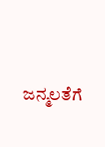ಜನ್ಮಲತೆಗೆ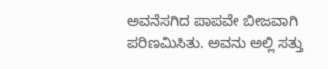ಅವನೆಸಗಿದ ಪಾಪವೇ ಬೀಜವಾಗಿ ಪರಿಣಮಿಸಿತು. ಅವನು ಅಲ್ಲಿ ಸತ್ತು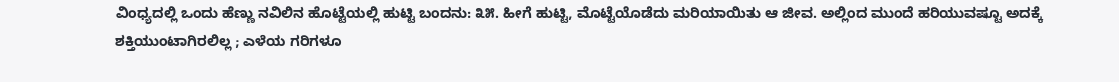ವಿಂಧ್ಯದಲ್ಲಿ ಒಂದು ಹೆಣ್ಣು ನವಿಲಿನ ಹೊಟ್ಟೆಯಲ್ಲಿ ಹುಟ್ಟಿ ಬಂದನು: ೩೫. ಹೀಗೆ ಹುಟ್ಟಿ, ಮೊಟ್ಟೆಯೊಡೆದು ಮರಿಯಾಯಿತು ಆ ಜೀವ. ಅಲ್ಲಿಂದ ಮುಂದೆ ಹರಿಯುವಷ್ಟೂ ಅದಕ್ಕೆ ಶಕ್ತಿಯುಂಟಾಗಿರಲಿಲ್ಲ ; ಎಳೆಯ ಗರಿಗಳೂ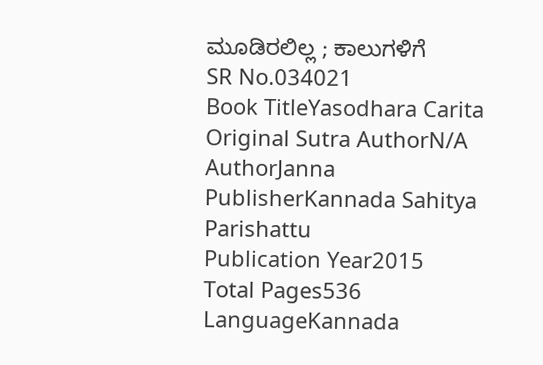ಮೂಡಿರಲಿಲ್ಲ ; ಕಾಲುಗಳಿಗೆ
SR No.034021
Book TitleYasodhara Carita
Original Sutra AuthorN/A
AuthorJanna
PublisherKannada Sahitya Parishattu
Publication Year2015
Total Pages536
LanguageKannada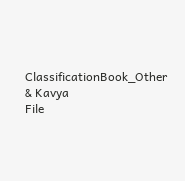ClassificationBook_Other & Kavya
File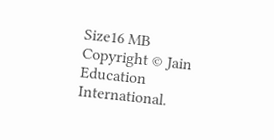Size16 MB
Copyright © Jain Education International.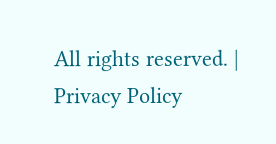All rights reserved. | Privacy Policy